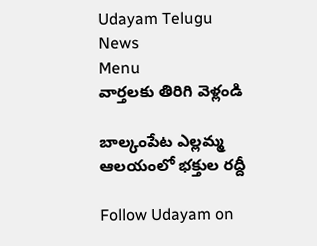Udayam Telugu News
Menu
వార్తలకు తిరిగి వెళ్లండి

బాల్కంపేట ఎల్లమ్మ ఆలయంలో భక్తుల రద్దీ

Follow Udayam on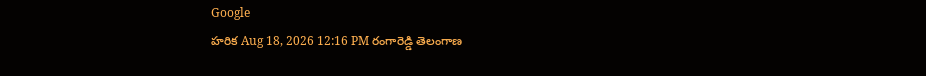Google
హరిక Aug 18, 2026 12:16 PM రంగారెడ్డి తెలంగాణ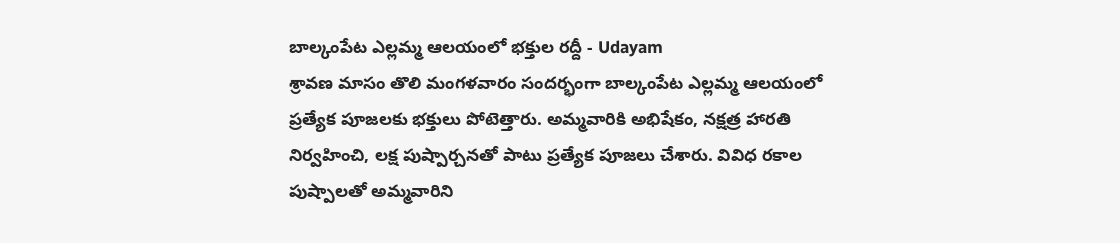బాల్కంపేట ఎల్లమ్మ ఆలయంలో భక్తుల రద్దీ - Udayam
శ్రావణ మాసం తొలి మంగళవారం సందర్భంగా బాల్కంపేట ఎల్లమ్మ ఆలయంలో ప్రత్యేక పూజలకు భక్తులు పోటెత్తారు. అమ్మవారికి అభిషేకం, నక్షత్ర హారతి నిర్వహించి, లక్ష పుష్పార్చనతో పాటు ప్రత్యేక పూజలు చేశారు. వివిధ రకాల పుష్పాలతో అమ్మవారిని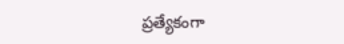ప్రత్యేకంగా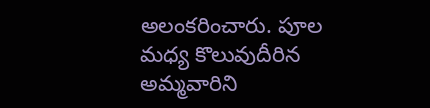అలంకరించారు. పూల మధ్య కొలువుదీరిన అమ్మవారిని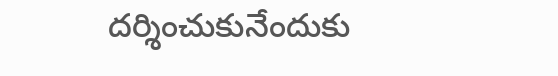దర్శించుకునేందుకు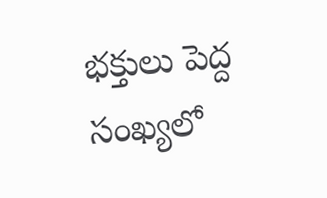భక్తులు పెద్ద సంఖ్యలో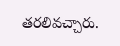తరలివచ్చారు.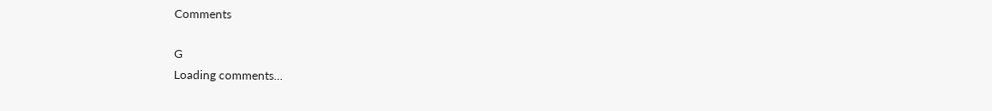Comments

G
Loading comments...